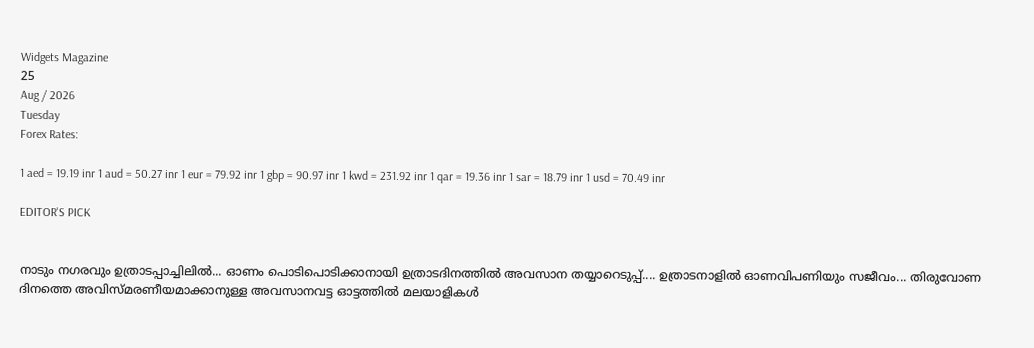Widgets Magazine
25
Aug / 2026
Tuesday
Forex Rates:

1 aed = 19.19 inr 1 aud = 50.27 inr 1 eur = 79.92 inr 1 gbp = 90.97 inr 1 kwd = 231.92 inr 1 qar = 19.36 inr 1 sar = 18.79 inr 1 usd = 70.49 inr

EDITOR'S PICK


നാടും നഗരവും ഉത്രാടപ്പാച്ചിലിൽ... ഓണം പൊടിപൊടിക്കാനായി ഉത്രാടദിനത്തിൽ അവസാന തയ്യാറെടുപ്പ്.... ഉത്രാടനാളിൽ ഓണവിപണിയും സജീവം... തിരുവോണ ദിനത്തെ അവിസ്മരണീയമാക്കാനുള്ള അവസാനവട്ട ഓട്ടത്തിൽ മലയാളികൾ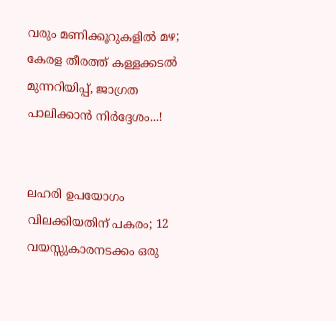വരും മണിക്കൂറുകളിൽ മഴ; കേരള തീരത്ത് കള്ളക്കടൽ മുന്നറിയിപ്പ്, ജാഗ്രത പാലിക്കാൻ നിർദ്ദേശം...!


ലഹരി ഉപയോഗം വിലക്കിയതിന് പകരം; 12 വയസ്സുകാരനടക്കം ഒരു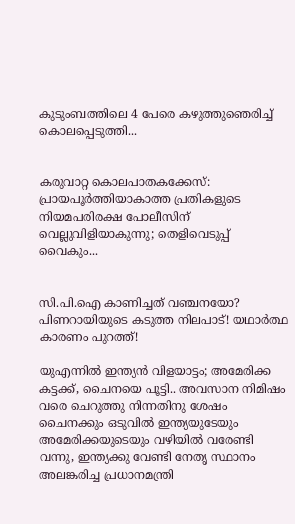കുടുംബത്തിലെ 4 പേരെ കഴുത്തുഞെരിച്ച് കൊലപ്പെടുത്തി...


കരുവാറ്റ കൊലപാതകക്കേസ്: പ്രായപൂർത്തിയാകാത്ത പ്രതികളുടെ നിയമപരിരക്ഷ പോലീസിന് വെല്ലുവിളിയാകുന്നു; തെളിവെടുപ്പ് വൈകും...


സി.പി.ഐ കാണിച്ചത് വഞ്ചനയോ? പിണറായിയുടെ കടുത്ത നിലപാട്! യഥാർത്ഥ കാരണം പുറത്ത്!

യുഎന്നിൽ ഇന്ത്യൻ വിളയാട്ടം; അമേരിക്ക കട്ടക്ക്, ചൈനയെ പൂട്ടി.. അവസാന നിമിഷം വരെ ചെറുത്തു നിന്നതിനു ശേഷം ചൈനക്കും ഒടുവിൽ ഇന്ത്യയുടേയും അമേരിക്കയുടെയും വഴിയിൽ വരേണ്ടി വന്നു, ഇന്ത്യക്കു വേണ്ടി നേതൃ സ്ഥാനം അലങ്കരിച്ച പ്രധാനമന്ത്രി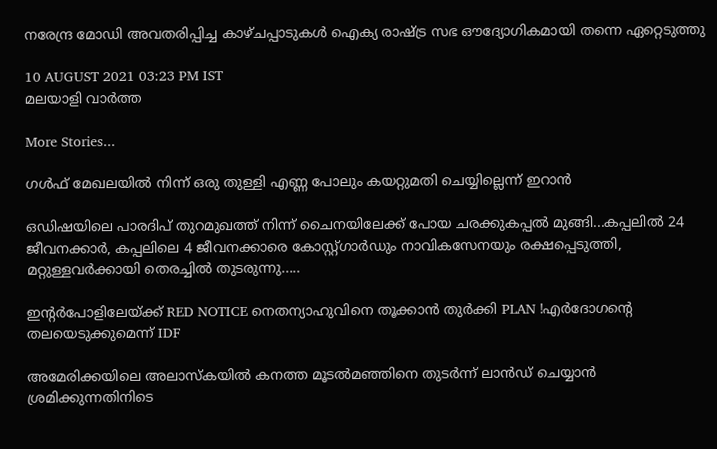നരേന്ദ്ര മോഡി അവതരിപ്പിച്ച കാഴ്ചപ്പാടുകൾ ഐക്യ രാഷ്ട്ര സഭ ഔദ്യോഗികമായി തന്നെ ഏറ്റെടുത്തു

10 AUGUST 2021 03:23 PM IST
മലയാളി വാര്‍ത്ത

More Stories...

ഗള്‍ഫ് മേഖലയില്‍ നിന്ന് ഒരു തുള്ളി എണ്ണ പോലും കയറ്റുമതി ചെയ്യില്ലെന്ന് ഇറാന്‍

ഒഡിഷയിലെ പാരദിപ് തുറമുഖത്ത് നിന്ന് ചൈനയിലേക്ക് പോയ ചരക്കുകപ്പൽ മുങ്ങി...കപ്പലിൽ 24 ജീവനക്കാർ, കപ്പലിലെ 4 ജീവനക്കാരെ കോസ്റ്റ്ഗാ‌ർഡും നാവികസേനയും രക്ഷപ്പെടുത്തി, മറ്റുള്ളവർക്കായി തെരച്ചിൽ തുടരുന്നു.....

ഇന്റർപോളിലേയ്ക്ക് RED NOTICE നെതന്യാഹുവിനെ തൂക്കാൻ തുർക്കി PLAN !എർദോഗന്റെ തലയെടുക്കുമെന്ന് IDF

അമേരിക്കയിലെ അലാസ്കയിൽ കനത്ത മൂടൽമഞ്ഞിനെ തുടർന്ന് ലാൻഡ് ചെയ്യാൻ ശ്രമിക്കുന്നതിനിടെ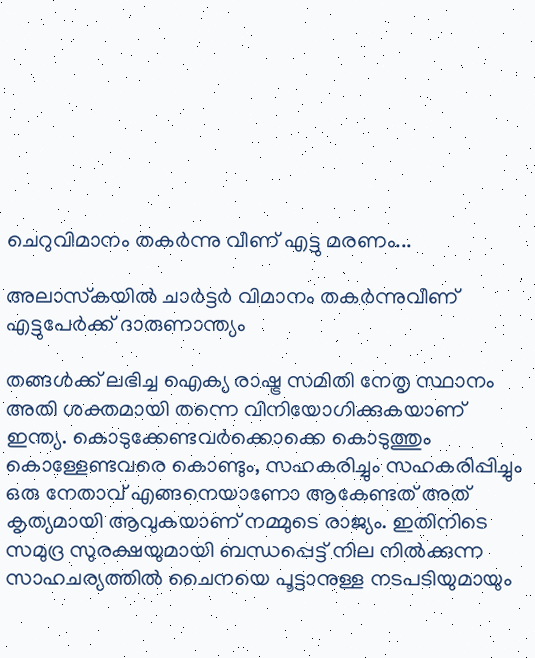ചെറുവിമാനം തകർന്നു വീണ് എട്ടു മരണം...

അലാസ്‌കയില്‍ ചാര്‍ട്ടര്‍ വിമാനം തകര്‍ന്നുവീണ് എട്ടുപേര്‍ക്ക് ദാരുണാന്ത്യം

തങ്ങൾക്ക് ലഭിച്ച ഐക്യ രാഷ്ട്ര സമിതി നേതൃ സ്ഥാനം അതി ശക്തമായി തന്നെ വിനിയോഗിക്കുകയാണ് ഇന്ത്യ. കൊടുക്കേണ്ടവർക്കൊക്കെ കൊടുത്തും കൊള്ളേണ്ടവരെ കൊണ്ടും, സഹകരിച്ചും സഹകരിപ്പിച്ചും ഒരു നേതാവ് എങ്ങനെയാണോ ആകേണ്ടത് അത് കൃത്യമായി ആവുകയാണ് നമ്മുടെ രാജ്യം. ഇതിനിടെ സമുദ്ര സുരക്ഷയുമായി ബന്ധപ്പെട്ട് നില നിൽക്കുന്ന സാഹചര്യത്തിൽ ചൈനയെ പൂട്ടാനുള്ള നടപടിയുമായും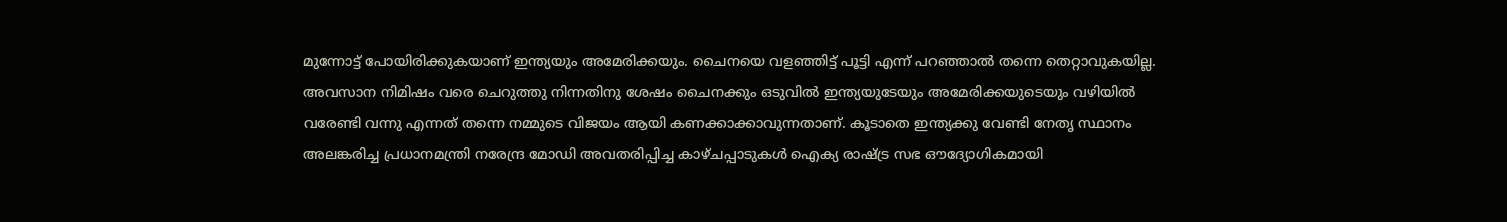മുന്നോട്ട് പോയിരിക്കുകയാണ് ഇന്ത്യയും അമേരിക്കയും. ചൈനയെ വളഞ്ഞിട്ട് പൂട്ടി എന്ന് പറഞ്ഞാൽ തന്നെ തെറ്റാവുകയില്ല. അവസാന നിമിഷം വരെ ചെറുത്തു നിന്നതിനു ശേഷം ചൈനക്കും ഒടുവിൽ ഇന്ത്യയുടേയും അമേരിക്കയുടെയും വഴിയിൽ വരേണ്ടി വന്നു എന്നത് തന്നെ നമ്മുടെ വിജയം ആയി കണക്കാക്കാവുന്നതാണ്. കൂടാതെ ഇന്ത്യക്കു വേണ്ടി നേതൃ സ്ഥാനം അലങ്കരിച്ച പ്രധാനമന്ത്രി നരേന്ദ്ര മോഡി അവതരിപ്പിച്ച കാഴ്ചപ്പാടുകൾ ഐക്യ രാഷ്ട്ര സഭ ഔദ്യോഗികമായി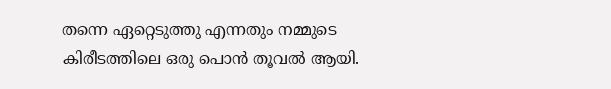തന്നെ ഏറ്റെടുത്തു എന്നതും നമ്മുടെ കിരീടത്തിലെ ഒരു പൊൻ തൂവൽ ആയി.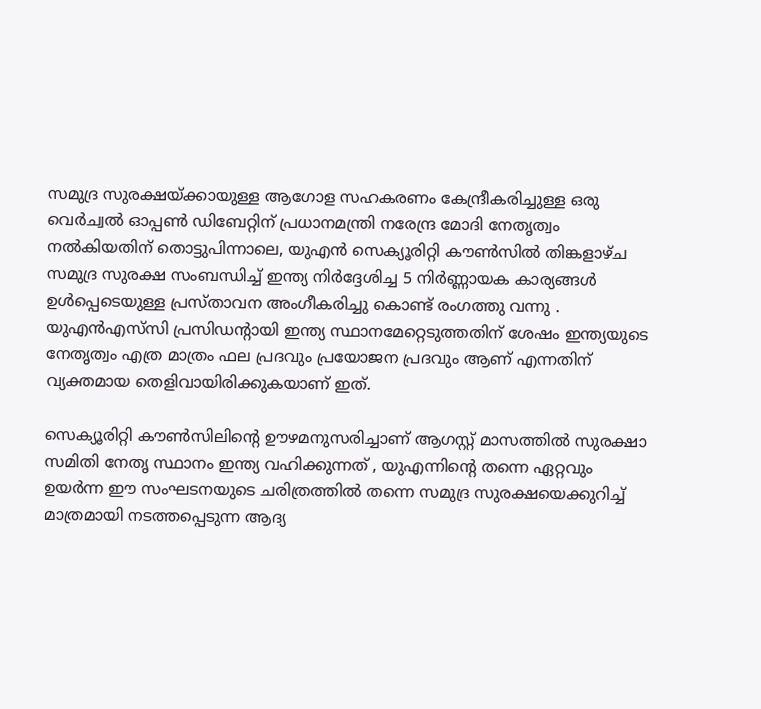സമുദ്ര സുരക്ഷയ്ക്കായുള്ള ആഗോള സഹകരണം കേന്ദ്രീകരിച്ചുള്ള ഒരു വെർച്വൽ ഓപ്പൺ ഡിബേറ്റിന് പ്രധാനമന്ത്രി നരേന്ദ്ര മോദി നേതൃത്വം നൽകിയതിന് തൊട്ടുപിന്നാലെ, യുഎൻ സെക്യൂരിറ്റി കൗൺസിൽ തിങ്കളാഴ്ച സമുദ്ര സുരക്ഷ സംബന്ധിച്ച് ഇന്ത്യ നിർദ്ദേശിച്ച 5 നിർണ്ണായക കാര്യങ്ങൾ ഉൾപ്പെടെയുള്ള പ്രസ്താവന അംഗീകരിച്ചു കൊണ്ട് രംഗത്തു വന്നു . യുഎൻഎസ്‌സി പ്രസിഡന്റായി ഇന്ത്യ സ്ഥാനമേറ്റെടുത്തതിന് ശേഷം ഇന്ത്യയുടെ നേതൃത്വം എത്ര മാത്രം ഫല പ്രദവും പ്രയോജന പ്രദവും ആണ് എന്നതിന് വ്യക്തമായ തെളിവായിരിക്കുകയാണ് ഇത്.

സെക്യൂരിറ്റി കൗൺസിലിന്റെ ഊഴമനുസരിച്ചാണ് ആഗസ്റ്റ് മാസത്തിൽ സുരക്ഷാ സമിതി നേതൃ സ്ഥാനം ഇന്ത്യ വഹിക്കുന്നത് , യുഎന്നിന്റെ തന്നെ ഏറ്റവും ഉയർന്ന ഈ സംഘടനയുടെ ചരിത്രത്തിൽ തന്നെ സമുദ്ര സുരക്ഷയെക്കുറിച്ച് മാത്രമായി നടത്തപ്പെടുന്ന ആദ്യ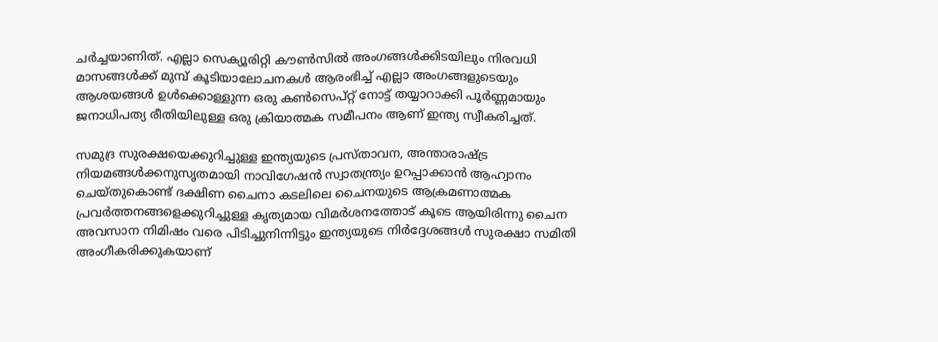ചർച്ചയാണിത്. എല്ലാ സെക്യൂരിറ്റി കൗൺസിൽ അംഗങ്ങൾക്കിടയിലും നിരവധി മാസങ്ങൾക്ക് മുമ്പ് കൂടിയാലോചനകൾ ആരംഭിച്ച് എല്ലാ അംഗങ്ങളുടെയും ആശയങ്ങൾ ഉൾക്കൊള്ളുന്ന ഒരു കൺസെപ്റ്റ് നോട്ട് തയ്യാറാക്കി പൂർണ്ണമായും ജനാധിപത്യ രീതിയിലുള്ള ഒരു ക്രിയാത്മക സമീപനം ആണ് ഇന്ത്യ സ്വീകരിച്ചത്.

സമുദ്ര സുരക്ഷയെക്കുറിച്ചുള്ള ഇന്ത്യയുടെ പ്രസ്താവന, അന്താരാഷ്ട്ര നിയമങ്ങൾക്കനുസൃതമായി നാവിഗേഷൻ സ്വാതന്ത്ര്യം ഉറപ്പാക്കാൻ ആഹ്വാനം ചെയ്തുകൊണ്ട് ദക്ഷിണ ചൈനാ കടലിലെ ചൈനയുടെ ആക്രമണാത്മക പ്രവർത്തനങ്ങളെക്കുറിച്ചുള്ള കൃത്യമായ വിമർശനത്തോട് കൂടെ ആയിരിന്നു ചൈന അവസാന നിമിഷം വരെ പിടിച്ചുനിന്നിട്ടും ഇന്ത്യയുടെ നിർദ്ദേശങ്ങൾ സുരക്ഷാ സമിതി അംഗീകരിക്കുകയാണ്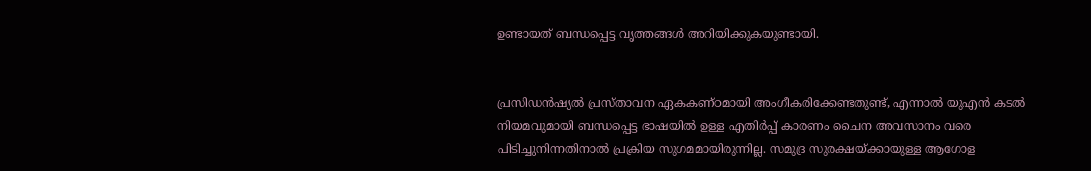ഉണ്ടായത് ബന്ധപ്പെട്ട വൃത്തങ്ങൾ അറിയിക്കുകയുണ്ടായി.


പ്രസിഡൻഷ്യൽ പ്രസ്താവന ഏകകണ്ഠമായി അംഗീകരിക്കേണ്ടതുണ്ട്, എന്നാൽ യുഎൻ കടൽ നിയമവുമായി ബന്ധപ്പെട്ട ഭാഷയിൽ ഉള്ള എതിർപ്പ് കാരണം ചൈന അവസാനം വരെ പിടിച്ചുനിന്നതിനാൽ പ്രക്രിയ സുഗമമായിരുന്നില്ല. സമുദ്ര സുരക്ഷയ്ക്കായുള്ള ആഗോള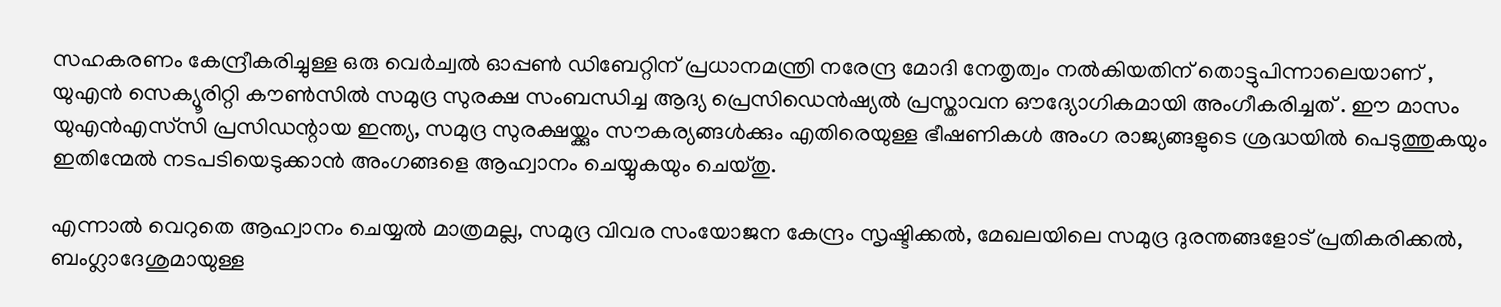സഹകരണം കേന്ദ്രീകരിച്ചുള്ള ഒരു വെർച്വൽ ഓപ്പൺ ഡിബേറ്റിന് പ്രധാനമന്ത്രി നരേന്ദ്ര മോദി നേതൃത്വം നൽകിയതിന് തൊട്ടുപിന്നാലെയാണ് , യുഎൻ സെക്യൂരിറ്റി കൗൺസിൽ സമുദ്ര സുരക്ഷ സംബന്ധിച്ച ആദ്യ പ്രെസിഡെൻഷ്യൽ പ്രസ്താവന ഔദ്യോഗികമായി അംഗീകരിച്ചത് . ഈ മാസം യുഎൻഎസ്‌സി പ്രസിഡന്റായ ഇന്ത്യ, സമുദ്ര സുരക്ഷയ്ക്കും സൗകര്യങ്ങൾക്കും എതിരെയുള്ള ഭീഷണികൾ അംഗ രാജ്യങ്ങളുടെ ശ്രദ്ധയിൽ പെടുത്തുകയും ഇതിന്മേൽ നടപടിയെടുക്കാൻ അംഗങ്ങളെ ആഹ്വാനം ചെയ്യുകയും ചെയ്തു.

എന്നാൽ വെറുതെ ആഹ്വാനം ചെയ്യൽ മാത്രമല്ല, സമുദ്ര വിവര സംയോജന കേന്ദ്രം സൃഷ്ടിക്കൽ, മേഖലയിലെ സമുദ്ര ദുരന്തങ്ങളോട് പ്രതികരിക്കൽ, ബംഗ്ലാദേശുമായുള്ള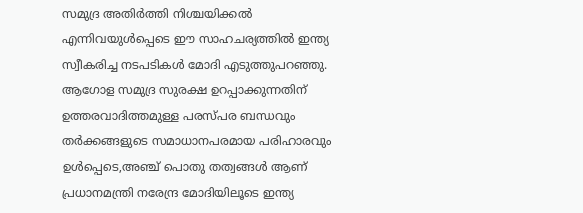സമുദ്ര അതിർത്തി നിശ്ചയിക്കൽ എന്നിവയുൾപ്പെടെ ഈ സാഹചര്യത്തിൽ ഇന്ത്യ സ്വീകരിച്ച നടപടികൾ മോദി എടുത്തുപറഞ്ഞു. ആഗോള സമുദ്ര സുരക്ഷ ഉറപ്പാക്കുന്നതിന് ഉത്തരവാദിത്തമുള്ള പരസ്പര ബന്ധവും തർക്കങ്ങളുടെ സമാധാനപരമായ പരിഹാരവും ഉൾപ്പെടെ,അഞ്ച് പൊതു തത്വങ്ങൾ ആണ് പ്രധാനമന്ത്രി നരേന്ദ്ര മോദിയിലൂടെ ഇന്ത്യ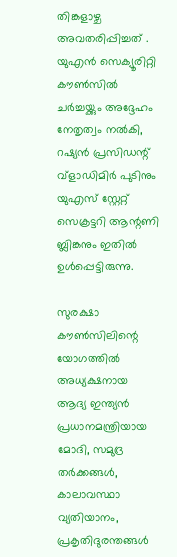തിങ്കളാഴ്ച അവതരിപ്പിച്ചത് . യുഎൻ സെക്യൂരിറ്റി കൗൺസിൽ ചർച്ചയ്ക്കും അദ്ദേഹം നേതൃത്വം നൽകി, റഷ്യൻ പ്രസിഡന്റ് വ്‌ളാഡിമിർ പുടിനും യുഎസ് സ്റ്റേറ്റ് സെക്രട്ടറി ആന്റണി ബ്ലിങ്കനും ഇതിൽ ഉൾപ്പെട്ടിരുന്നു.

സുരക്ഷാ കൗൺസിലിന്റെ യോഗത്തിൽ അധ്യക്ഷനായ ആദ്യ ഇന്ത്യൻ പ്രധാനമന്ത്രിയായ മോദി, സമുദ്ര തർക്കങ്ങൾ, കാലാവസ്ഥാ വ്യതിയാനം, പ്രകൃതിദുരന്തങ്ങൾ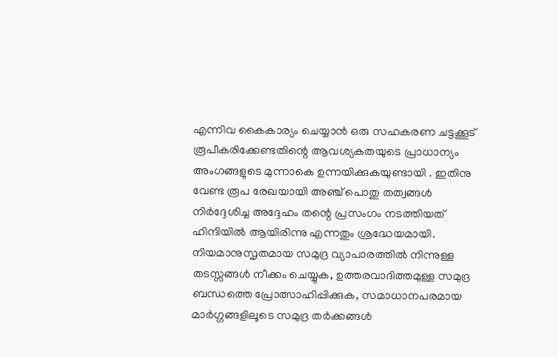എന്നിവ കൈകാര്യം ചെയ്യാൻ ഒരു സഹകരണ ചട്ടക്കൂട് രൂപീകരിക്കേണ്ടതിന്റെ ആവശ്യകതയുടെ പ്രാധാന്യം അംഗങ്ങളുടെ മുന്നാകെ ഉന്നയിക്കുകയുണ്ടായി . ഇതിനു വേണ്ട രൂപ രേഖയായി അഞ്ച് പൊതു തത്വങ്ങൾ നിർദ്ദേശിച്ച അദ്ദേഹം തന്റെ പ്രസംഗം നടത്തിയത് ഹിന്ദിയിൽ ആയിരിന്നു എന്നതും ശ്രദ്ധേയമായി. നിയമാനുസൃതമായ സമുദ്ര വ്യാപാരത്തിൽ നിന്നുള്ള തടസ്സങ്ങൾ നീക്കം ചെയ്യുക, ഉത്തരവാദിത്തമുള്ള സമുദ്ര ബന്ധത്തെ പ്രോത്സാഹിപ്പിക്കുക, സമാധാനപരമായ മാർഗ്ഗങ്ങളിലൂടെ സമുദ്ര തർക്കങ്ങൾ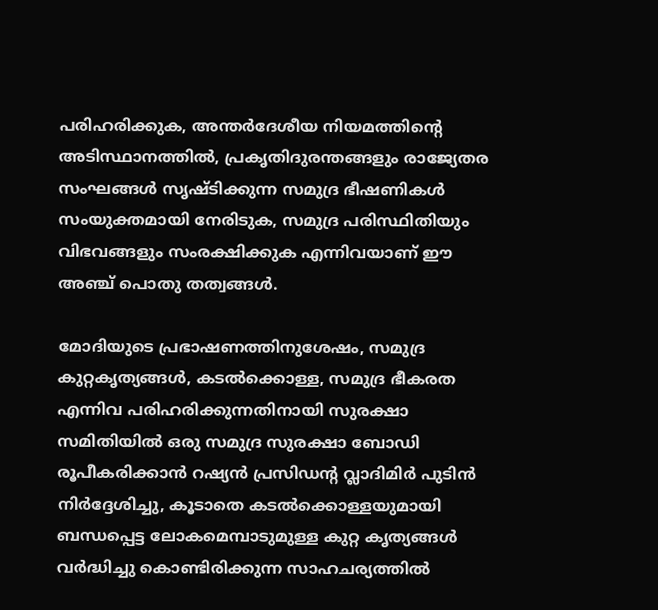പരിഹരിക്കുക, അന്തർദേശീയ നിയമത്തിന്റെ അടിസ്ഥാനത്തിൽ, പ്രകൃതിദുരന്തങ്ങളും രാജ്യേതര സംഘങ്ങൾ സൃഷ്ടിക്കുന്ന സമുദ്ര ഭീഷണികൾ സംയുക്തമായി നേരിടുക, സമുദ്ര പരിസ്ഥിതിയും വിഭവങ്ങളും സംരക്ഷിക്കുക എന്നിവയാണ് ഈ അഞ്ച് പൊതു തത്വങ്ങൾ.

മോദിയുടെ പ്രഭാഷണത്തിനുശേഷം, സമുദ്ര കുറ്റകൃത്യങ്ങൾ, കടൽക്കൊള്ള, സമുദ്ര ഭീകരത എന്നിവ പരിഹരിക്കുന്നതിനായി സുരക്ഷാ സമിതിയിൽ ഒരു സമുദ്ര സുരക്ഷാ ബോഡി രൂപീകരിക്കാൻ റഷ്യൻ പ്രസിഡന്റ വ്ലാദിമിർ പുടിൻ നിർദ്ദേശിച്ചു, കൂടാതെ കടൽക്കൊള്ളയുമായി ബന്ധപ്പെട്ട ലോകമെമ്പാടുമുള്ള കുറ്റ കൃത്യങ്ങൾ വർദ്ധിച്ചു കൊണ്ടിരിക്കുന്ന സാഹചര്യത്തിൽ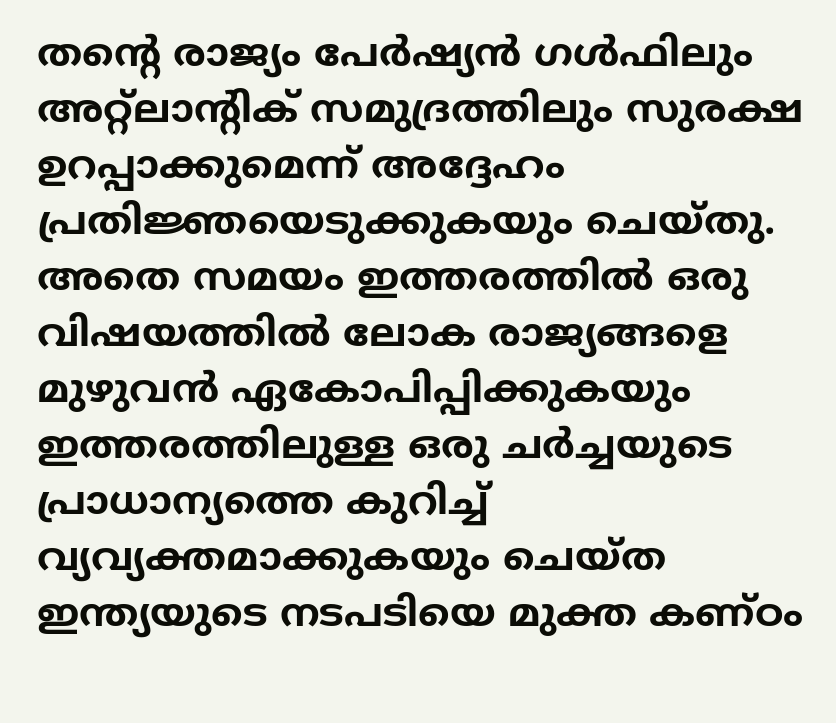തന്റെ രാജ്യം പേർഷ്യൻ ഗൾഫിലും അറ്റ്ലാന്റിക് സമുദ്രത്തിലും സുരക്ഷ ഉറപ്പാക്കുമെന്ന് അദ്ദേഹം പ്രതിജ്ഞയെടുക്കുകയും ചെയ്തു. അതെ സമയം ഇത്തരത്തിൽ ഒരു വിഷയത്തിൽ ലോക രാജ്യങ്ങളെ മുഴുവൻ ഏകോപിപ്പിക്കുകയും ഇത്തരത്തിലുള്ള ഒരു ചർച്ചയുടെ പ്രാധാന്യത്തെ കുറിച്ച് വ്യവ്യക്തമാക്കുകയും ചെയ്ത ഇന്ത്യയുടെ നടപടിയെ മുക്ത കണ്ഠം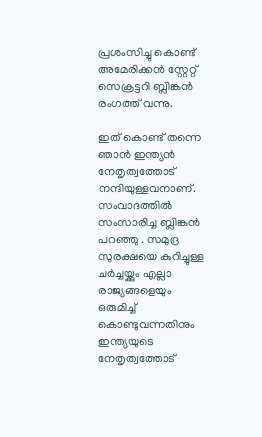പ്രശംസിച്ചു കൊണ്ട് അമേരിക്കൻ സ്റ്റേറ്റ് സെക്രട്ടറി ബ്ലിങ്കൻ രംഗത്ത് വന്നു.

ഇത് കൊണ്ട് തന്നെ ഞാൻ ഇന്ത്യൻ നേതൃത്വത്തോട് നന്ദിയുള്ളവനാണ്. സംവാദത്തിൽ സംസാരിച്ച ബ്ലിങ്കൻ പറഞ്ഞു . സമുദ്ര സുരക്ഷയെ കുറിച്ചുള്ള ചർച്ചയ്ക്കും എല്ലാ രാജ്യങ്ങളെയും ഒരുമിച്ച് കൊണ്ടുവന്നതിനും ഇന്ത്യയുടെ നേതൃത്വത്തോട്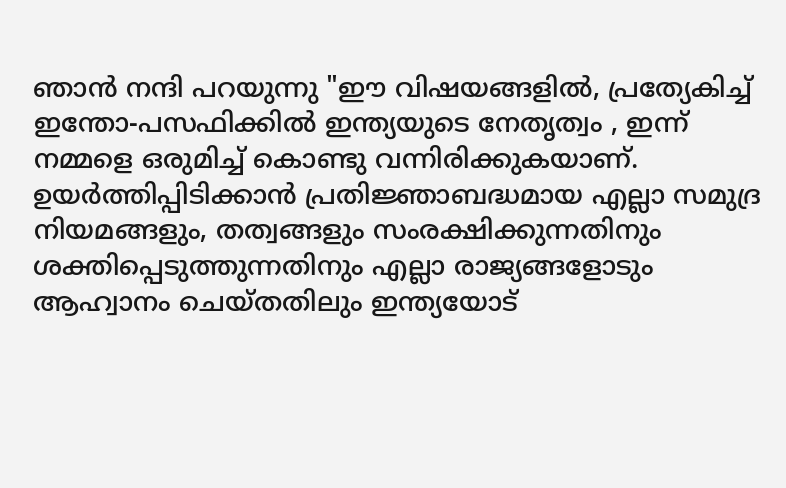ഞാൻ നന്ദി പറയുന്നു "ഈ വിഷയങ്ങളിൽ, പ്രത്യേകിച്ച് ഇന്തോ-പസഫിക്കിൽ ഇന്ത്യയുടെ നേതൃത്വം , ഇന്ന് നമ്മളെ ഒരുമിച്ച് കൊണ്ടു വന്നിരിക്കുകയാണ്. ഉയർത്തിപ്പിടിക്കാൻ പ്രതിജ്ഞാബദ്ധമായ എല്ലാ സമുദ്ര നിയമങ്ങളും, തത്വങ്ങളും സംരക്ഷിക്കുന്നതിനും ശക്തിപ്പെടുത്തുന്നതിനും എല്ലാ രാജ്യങ്ങളോടും ആഹ്വാനം ചെയ്തതിലും ഇന്ത്യയോട്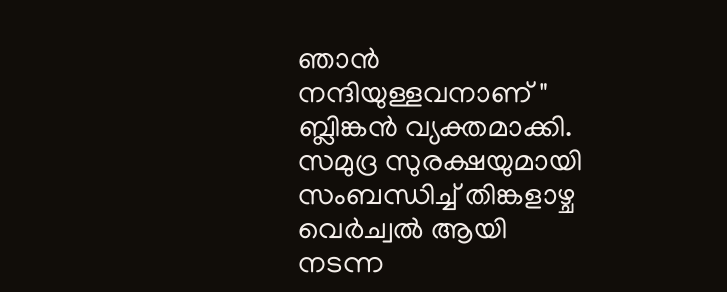ഞാൻ നന്ദിയുള്ളവനാണ് " ബ്ലിങ്കൻ വ്യക്തമാക്കി. സമുദ്ര സുരക്ഷയുമായി സംബന്ധിച്ച് തിങ്കളാഴ്ച വെർച്വൽ ആയി നടന്ന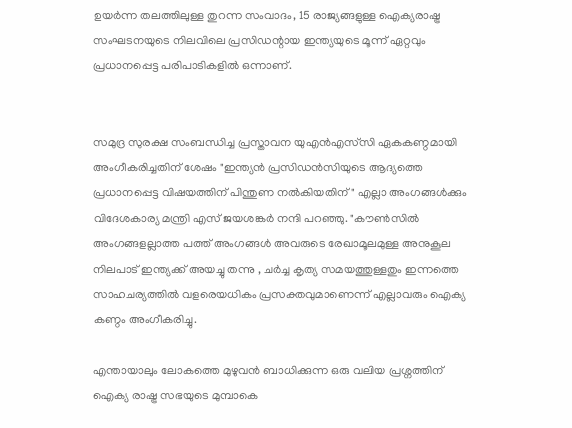ഉയർന്ന തലത്തിലുള്ള തുറന്ന സംവാദം, 15 രാജ്യങ്ങളുള്ള ഐക്യരാഷ്ട്ര സംഘടനയുടെ നിലവിലെ പ്രസിഡന്റായ ഇന്ത്യയുടെ മൂന്ന് ഏറ്റവും പ്രധാനപ്പെട്ട പരിപാടികളിൽ ഒന്നാണ്.


സമുദ്ര സുരക്ഷ സംബന്ധിച്ച പ്രസ്താവന യുഎൻഎസ്‌സി ഏകകണ്ഠമായി അംഗീകരിച്ചതിന് ശേഷം "ഇന്ത്യൻ പ്രസിഡൻസിയുടെ ആദ്യത്തെ പ്രധാനപ്പെട്ട വിഷയത്തിന് പിന്തുണ നൽകിയതിന്" എല്ലാ അംഗങ്ങൾക്കും വിദേശകാര്യ മന്ത്രി എസ് ജയശങ്കർ നന്ദി പറഞ്ഞു. "കൗൺസിൽ അംഗങ്ങളല്ലാത്ത പത്ത് അംഗങ്ങൾ അവരുടെ രേഖാമൂലമുള്ള അനുകൂല നിലപാട് ഇന്ത്യക്ക് അയച്ചു തന്നു , ചർച്ച കൃത്യ സമയത്തുള്ളതും ഇന്നത്തെ സാഹചര്യത്തിൽ വളരെയധികം പ്രസക്തവുമാണെന്ന് എല്ലാവരും ഐക്യ കണ്ഠം അംഗീകരിച്ചു.

എന്തായാലും ലോകത്തെ മുഴുവൻ ബാധിക്കുന്ന ഒരു വലിയ പ്രശ്നത്തിന് ഐക്യ രാഷ്ട്ര സഭയുടെ മുമ്പാകെ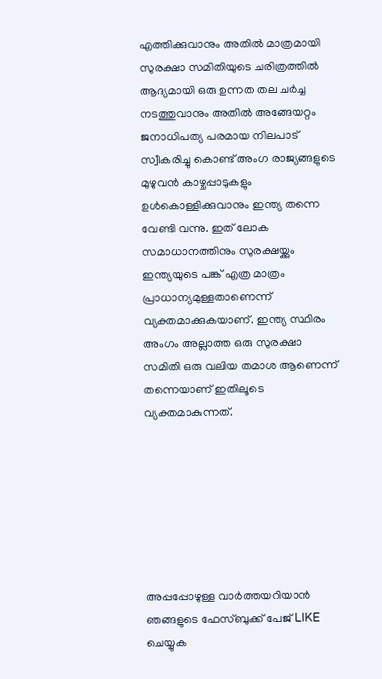എത്തിക്കുവാനും അതിൽ മാത്രമായി സുരക്ഷാ സമിതിയുടെ ചരിത്രത്തിൽ ആദ്യമായി ഒരു ഉന്നത തല ചർച്ച നടത്തുവാനും അതിൽ അങ്ങേയറ്റം ജനാധിപത്യ പരമായ നിലപാട് സ്വീകരിച്ചു കൊണ്ട് അംഗ രാജ്യങ്ങളുടെ മുഴുവൻ കാഴ്ചപ്പാടുകളും ഉൾകൊള്ളിക്കുവാനും ഇന്ത്യ തന്നെ വേണ്ടി വന്നു. ഇത് ലോക സമാധാനത്തിനും സുരക്ഷയ്ക്കും ഇന്ത്യയുടെ പങ്ക് എത്ര മാത്രം പ്രാധാന്യമുള്ളതാണെന്ന് വ്യക്തമാക്കുകയാണ്. ഇന്ത്യ സ്ഥിരം അംഗം അല്ലാത്ത ഒരു സുരക്ഷാ സമിതി ഒരു വലിയ തമാശ ആണെന്ന് തന്നെയാണ് ഇതിലൂടെ വ്യക്തമാകുന്നത്.







അപ്പപ്പോഴുള്ള വാര്‍ത്തയറിയാന്‍ ഞങ്ങളുടെ ഫേസ്‌ബുക്ക്‌ പേജ് LIKE ചെയ്യുക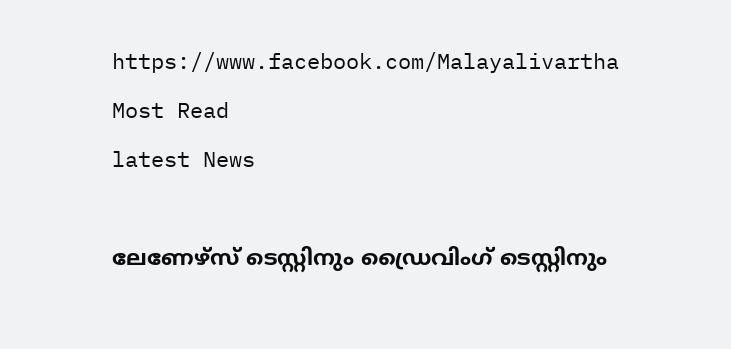https://www.facebook.com/Malayalivartha
Most Read
latest News

ലേണേഴ്സ് ടെസ്റ്റിനും ഡ്രൈവിംഗ് ടെസ്റ്റിനും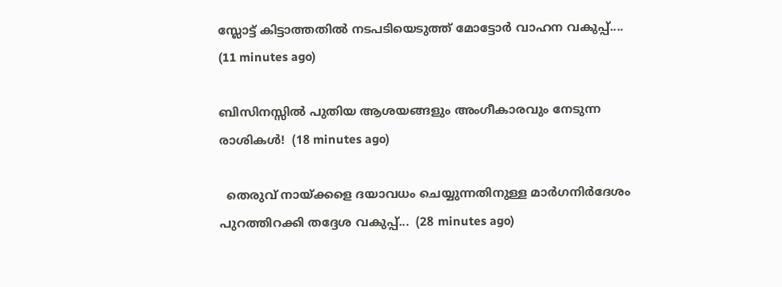സ്ലോട്ട് കിട്ടാത്തതിൽ നടപടിയെടുത്ത് മോട്ടോർ വാഹന വകുപ്പ്....  (11 minutes ago)

ബിസിനസ്സിൽ പുതിയ ആശയങ്ങളും അംഗീകാരവും നേടുന്ന രാശികൾ!  (18 minutes ago)

  തെരുവ് നായ്ക്കളെ ദയാവധം ചെയ്യുന്നതിനുള്ള മാർഗനിർദേശം പുറത്തിറക്കി തദ്ദേശ വകുപ്പ്...  (28 minutes ago)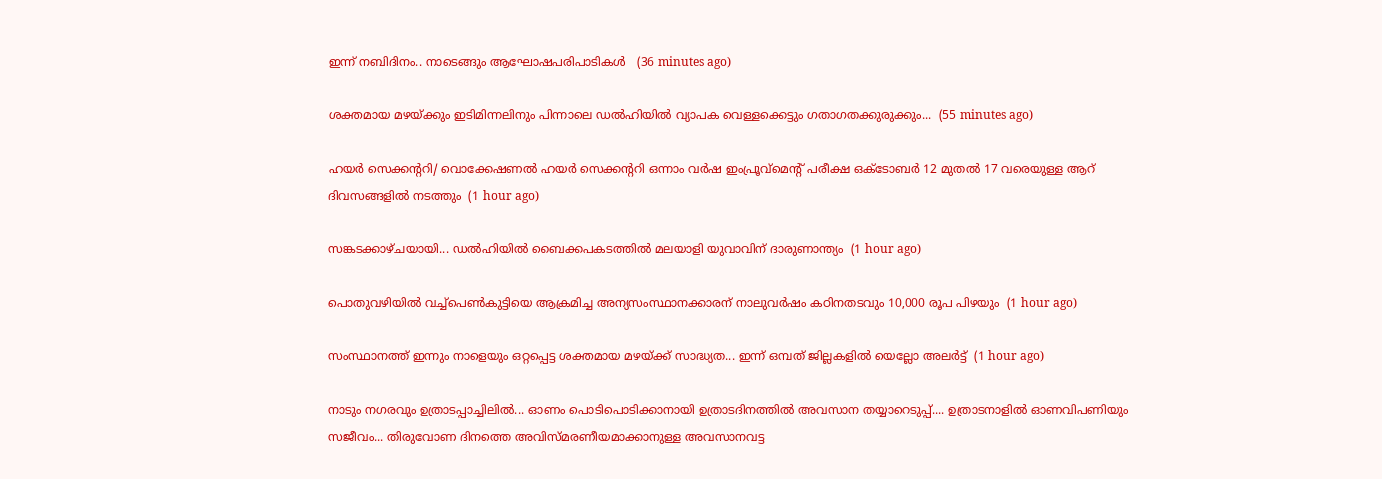ഇന്ന് നബിദിനം.. നാടെങ്ങും ആഘോഷപരിപാടികൾ   (36 minutes ago)

ശക്തമായ മഴയ്ക്കും ഇടിമിന്നലിനും പിന്നാലെ ഡൽഹിയിൽ വ്യാപക വെള്ളക്കെട്ടും ഗതാഗതക്കുരുക്കും...  (55 minutes ago)

ഹയർ സെക്കന്ററി/ വൊക്കേഷണൽ ഹയർ സെക്കന്ററി ഒന്നാം വർഷ ഇംപ്രൂവ്മെന്റ് പരീക്ഷ ഒക്ടോബർ 12 മുതൽ 17 വരെയുള്ള ആറ് ദിവസങ്ങളിൽ നടത്തും  (1 hour ago)

സങ്കടക്കാഴ്ചയായി... ഡൽഹിയിൽ ബൈക്കപകടത്തിൽ മലയാളി യുവാവിന് ദാരുണാന്ത്യം  (1 hour ago)

പൊതുവഴിയിൽ വച്ച്പെൺകുട്ടിയെ ആക്രമിച്ച അന്യസംസ്ഥാനക്കാരന് നാലുവർഷം കഠിനതടവും 10,000 രൂപ പിഴയും  (1 hour ago)

സംസ്ഥാനത്ത് ഇന്നും നാളെയും ഒറ്റപ്പെട്ട ശക്തമായ മഴയ്ക്ക് സാദ്ധ്യത... ഇന്ന് ഒമ്പത് ജില്ലകളിൽ യെല്ലോ അലർട്ട്  (1 hour ago)

നാടും നഗരവും ഉത്രാടപ്പാച്ചിലിൽ... ഓണം പൊടിപൊടിക്കാനായി ഉത്രാടദിനത്തിൽ അവസാന തയ്യാറെടുപ്പ്.... ഉത്രാടനാളിൽ ഓണവിപണിയും സജീവം... തിരുവോണ ദിനത്തെ അവിസ്മരണീയമാക്കാനുള്ള അവസാനവട്ട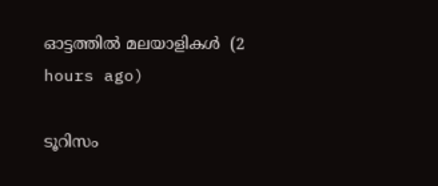ഓട്ടത്തിൽ മലയാളികൾ  (2 hours ago)

ടൂറിസം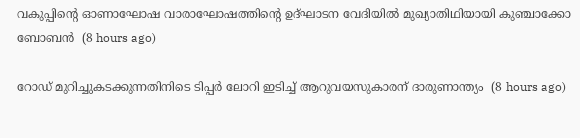വകുപ്പിന്റെ ഓണാഘോഷ വാരാഘോഷത്തിന്റെ ഉദ്ഘാടന വേദിയില്‍ മുഖ്യാതിഥിയായി കുഞ്ചാക്കോ ബോബന്‍  (8 hours ago)

റോഡ് മുറിച്ചുകടക്കുന്നതിനിടെ ടിപ്പര്‍ ലോറി ഇടിച്ച് ആറുവയസുകാരന് ദാരുണാന്ത്യം  (8 hours ago)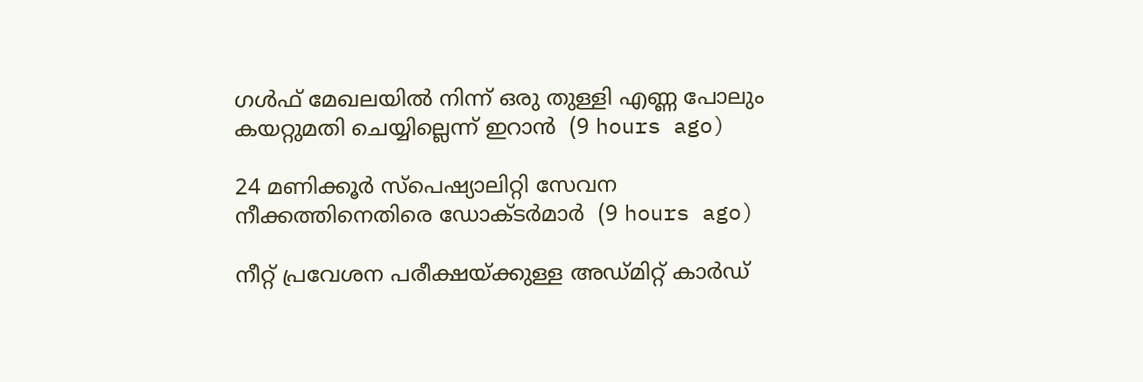ഗള്‍ഫ് മേഖലയില്‍ നിന്ന് ഒരു തുള്ളി എണ്ണ പോലും കയറ്റുമതി ചെയ്യില്ലെന്ന് ഇറാന്‍  (9 hours ago)

24 മണിക്കൂര്‍ സ്‌പെഷ്യാലിറ്റി സേവന നീക്കത്തിനെതിരെ ഡോക്ടര്‍മാര്‍  (9 hours ago)

നീറ്റ് പ്രവേശന പരീക്ഷയ്ക്കുള്ള അഡ്മിറ്റ് കാര്‍ഡ്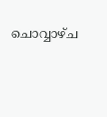ചൊവ്വാഴ്ച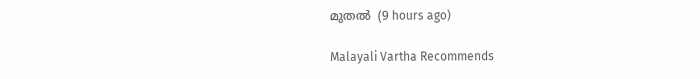മുതല്‍  (9 hours ago)

Malayali Vartha Recommends